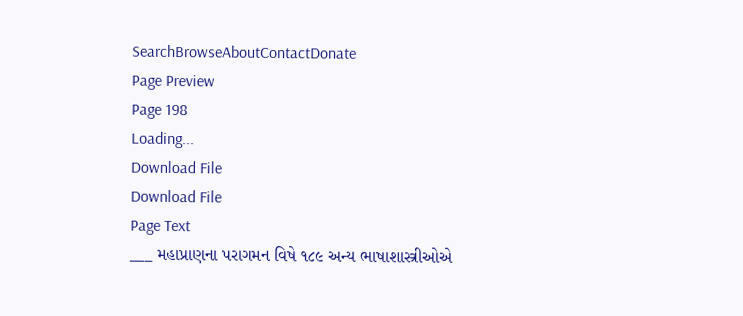SearchBrowseAboutContactDonate
Page Preview
Page 198
Loading...
Download File
Download File
Page Text
___ મહાપ્રાણના પરાગમન વિષે ૧૮૯ અન્ય ભાષાશાસ્ત્રીઓએ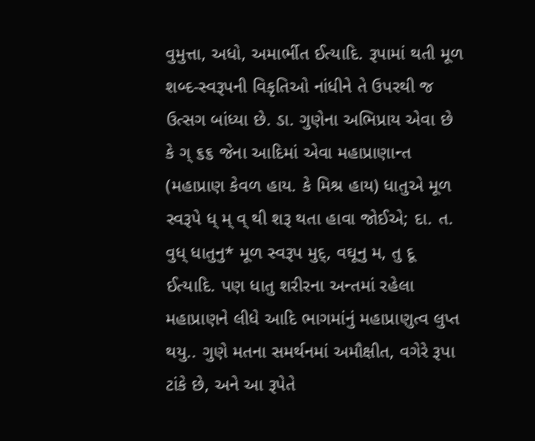વુમુત્તા, અધો, અમાર્ભીત ઈત્યાદિ. રૂપામાં થતી મૂળ શબ્દ-સ્વરૂપની વિકૃતિઓ નાંધીને તે ઉપરથી જ ઉત્સગ બાંધ્યા છે. ડા. ગુણેના અભિપ્રાય એવા છે કે ગ્ ૬૬ જેના આદિમાં એવા મહાપ્રાણાન્ત (મહાપ્રાણ કેવળ હાય. કે મિશ્ર હાય) ધાતુએ મૂળ સ્વરૂપે ધ્ મ્ વ્ થી શરૂ થતા હાવા જોઈએ; દા. ત. વુધ્ ધાતુનુ* મૂળ સ્વરૂપ મુદ્, વઘૂનુ મ, તુ દૂ ઈત્યાદિ. પણ ધાતુ શરીરના અન્તમાં રહેલા મહાપ્રાણને લીધે આદિ ભાગમાંનું મહાપ્રાણુત્વ લુપ્ત થયુ.. ગુણે મતના સમર્થનમાં અમૌક્ષીત, વગેરે રૂપા ટાંકે છે, અને આ રૂપેતે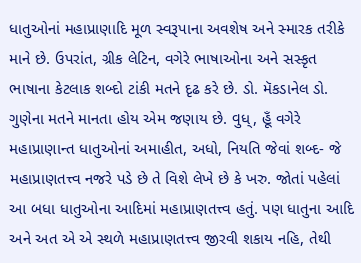ધાતુઓનાં મહાપ્રાણાદિ મૂળ સ્વરૂપાના અવશેષ અને સ્મારક તરીકે માને છે. ઉપરાંત, ગ્રીક લેટિન, વગેરે ભાષાઓના અને સસ્કૃત ભાષાના કેટલાક શબ્દો ટાંકી મતને દૃઢ કરે છે. ડો. મૅકડાનેલ ડો. ગુણેના મતને માનતા હોય એમ જણાય છે. વુધ્, હૂઁ વગેરે મહાપ્રાણાન્ત ધાતુઓનાં અમાહીત, અધો, નિયતિ જેવાં શબ્દ- જે મહાપ્રાણતત્ત્વ નજરે પડે છે તે વિશે લેખે છે કે ખરુ. જોતાં પહેલાં આ બધા ધાતુઓના આદિમાં મહાપ્રાણતત્ત્વ હતું. પણ ધાતુના આદિ અને અત એ એ સ્થળે મહાપ્રાણતત્ત્વ જીરવી શકાય નહિ, તેથી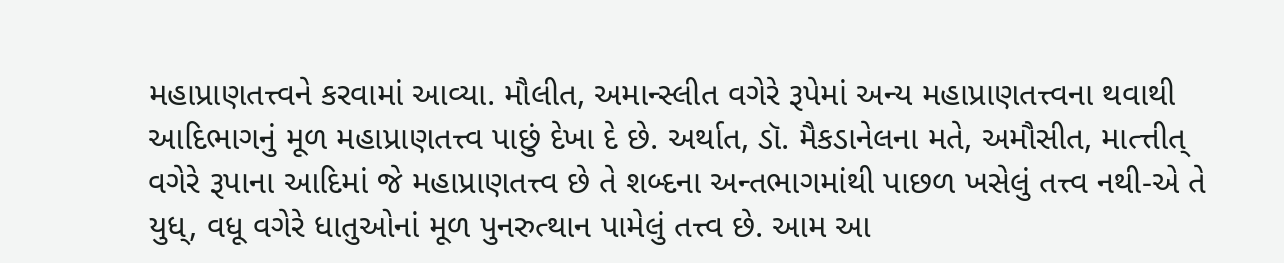મહાપ્રાણતત્ત્વને કરવામાં આવ્યા. મૌલીત, અમાન્સ્લીત વગેરે રૂપેમાં અન્ય મહાપ્રાણતત્ત્વના થવાથી આદિભાગનું મૂળ મહાપ્રાણતત્ત્વ પાછું દેખા દે છે. અર્થાત, ડૉ. મૈકડાનેલના મતે, અમૌસીત, માત્ત્તીત્ વગેરે રૂપાના આદિમાં જે મહાપ્રાણતત્ત્વ છે તે શબ્દના અન્તભાગમાંથી પાછળ ખસેલું તત્ત્વ નથી-એ તે યુધ્, વધૂ વગેરે ધાતુઓનાં મૂળ પુનરુત્થાન પામેલું તત્ત્વ છે. આમ આ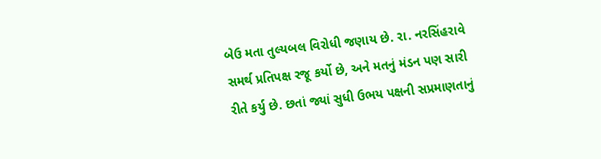બેઉ મતા તુલ્યબલ વિરોધી જણાય છે. રા. નરસિંહરાવે સમર્થ પ્રતિપક્ષ રજૂ કર્યો છે, અને મતનું મંડન પણ સારી રીતે કર્યુ છે. છતાં જ્યાં સુધી ઉભય પક્ષની સપ્રમાણતાનું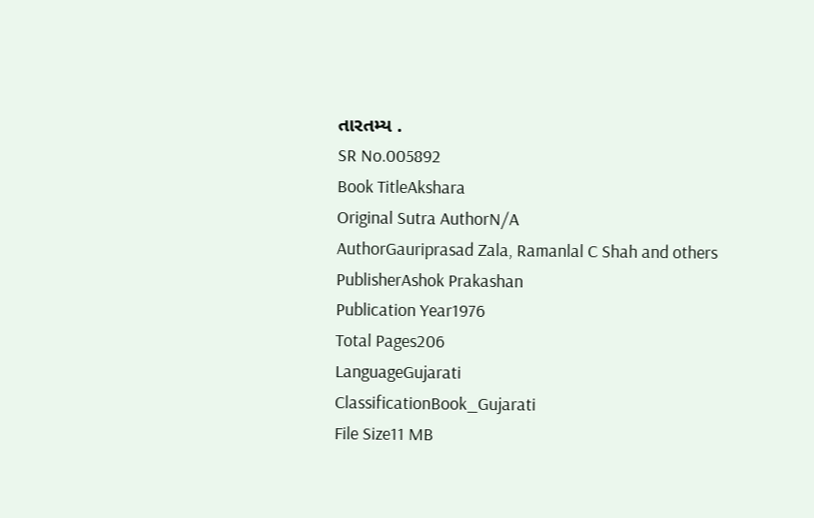તારતમ્ય .
SR No.005892
Book TitleAkshara
Original Sutra AuthorN/A
AuthorGauriprasad Zala, Ramanlal C Shah and others
PublisherAshok Prakashan
Publication Year1976
Total Pages206
LanguageGujarati
ClassificationBook_Gujarati
File Size11 MB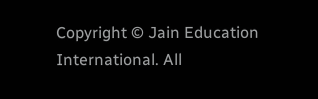Copyright © Jain Education International. All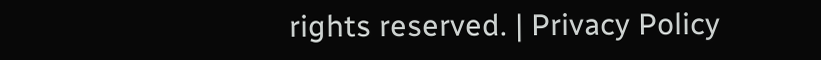rights reserved. | Privacy Policy